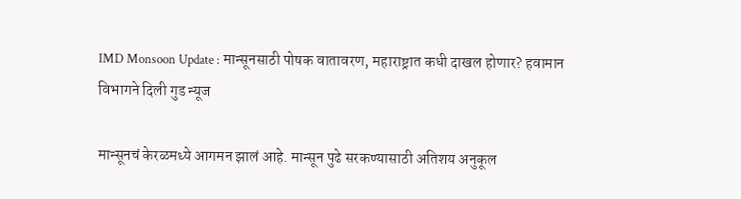IMD Monsoon Update : मान्सूनसाठी पोषक वातावरण, महाराष्ट्रात कधी दाखल होणार? हवामान विभागने दिली गुड न्यूज

मान्सूनचं केरळमध्ये आगमन झालं आहे. मान्सून पुढे सरकण्यासाठी अतिशय अनुकूल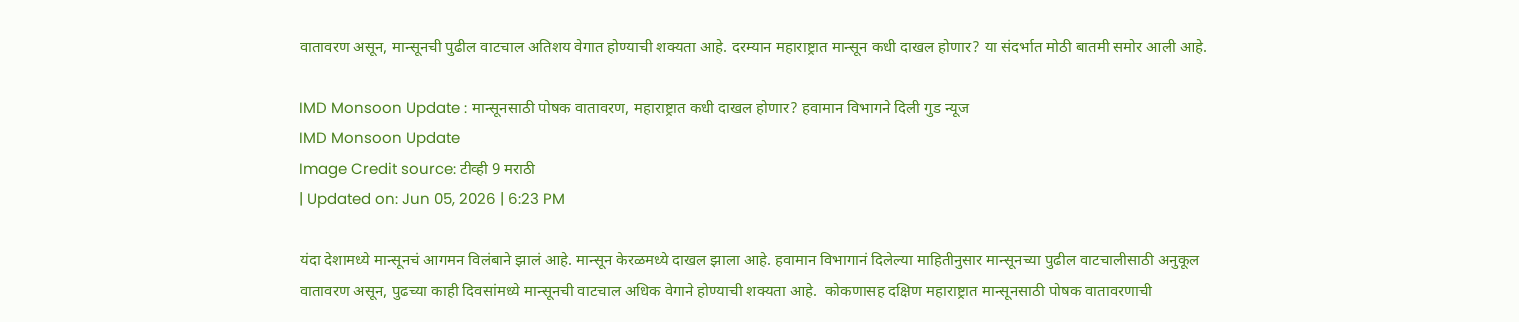वातावरण असून, मान्सूनची पुढील वाटचाल अतिशय वेगात होण्याची शक्यता आहे. दरम्यान महाराष्ट्रात मान्सून कधी दाखल होणार? या संदर्भात मोठी बातमी समोर आली आहे.

IMD Monsoon Update : मान्सूनसाठी पोषक वातावरण, महाराष्ट्रात कधी दाखल होणार? हवामान विभागने दिली गुड न्यूज
IMD Monsoon Update
Image Credit source: टीव्ही 9 मराठी
| Updated on: Jun 05, 2026 | 6:23 PM

यंदा देशामध्ये मान्सूनचं आगमन विलंबाने झालं आहे. मान्सून केरळमध्ये दाखल झाला आहे. हवामान विभागानं दिलेल्या माहितीनुसार मान्सूनच्या पुढील वाटचालीसाठी अनुकूल वातावरण असून, पुढच्या काही दिवसांमध्ये मान्सूनची वाटचाल अधिक वेगाने होण्याची शक्यता आहे.  कोकणासह दक्षिण महाराष्ट्रात मान्सूनसाठी पोषक वातावरणाची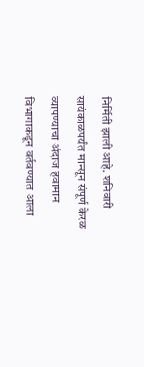निर्मिती झाली आहे. शनिवारी सायंकाळपर्यंत मान्सून संपूर्ण केरळ व्यापण्याचा अंदाज हवामान विभागाकडून वर्तवण्यात आला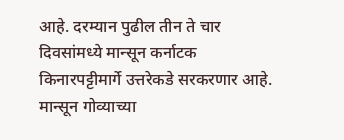आहे. दरम्यान पुढील तीन ते चार दिवसांमध्ये मान्सून कर्नाटक किनारपट्टीमार्गे उत्तरेकडे सरकरणार आहे. मान्सून गोव्याच्या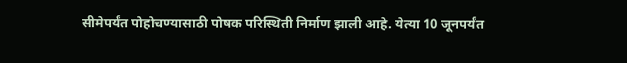सीमेपर्यंत पोहोचण्यासाठी पोषक परिस्थिती निर्माण झाली आहे. येत्या 10 जूनपर्यंत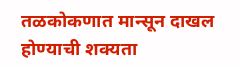तळकोकणात मान्सून दाखल होण्याची शक्यता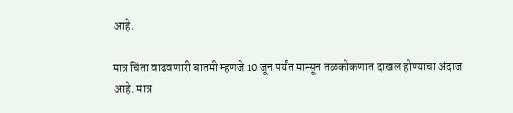आहे.

मात्र चिंता वाढवणारी बातमी म्हणजे 10 जून पर्यंत मान्सून तळकोकणात दाखल होण्याचा अंदाज आहे. मात्र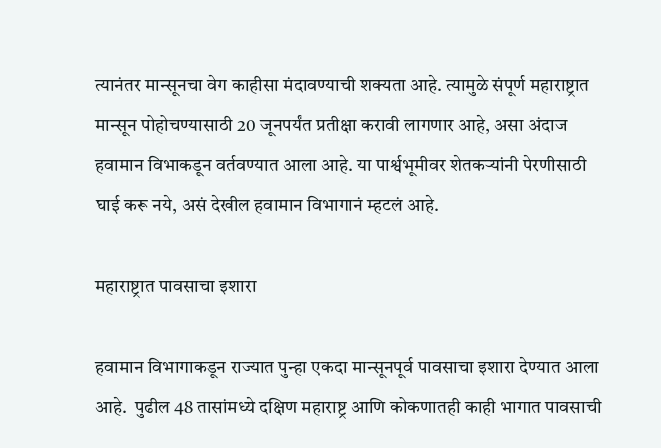त्यानंतर मान्सूनचा वेग काहीसा मंदावण्याची शक्यता आहे. त्यामुळे संपूर्ण महाराष्ट्रात मान्सून पोहोचण्यासाठी 20 जूनपर्यंत प्रतीक्षा करावी लागणार आहे, असा अंदाज हवामान विभाकडून वर्तवण्यात आला आहे. या पार्श्वभूमीवर शेतकऱ्यांनी पेरणीसाठी घाई करू नये, असं देखील हवामान विभागानं म्हटलं आहे.

महाराष्ट्रात पावसाचा इशारा

हवामान विभागाकडून राज्यात पुन्हा एकदा मान्सूनपूर्व पावसाचा इशारा देण्यात आला आहे.  पुढील 48 तासांमध्ये दक्षिण महाराष्ट्र आणि कोकणातही काही भागात पावसाची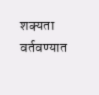शक्यता वर्तवण्यात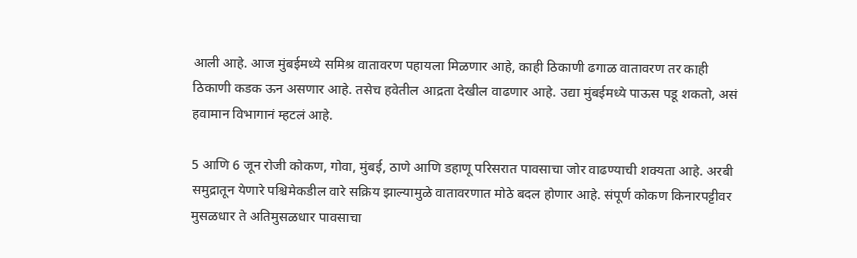आली आहे. आज मुंबईमध्ये समिश्र वातावरण पहायला मिळणार आहे, काही ठिकाणी ढगाळ वातावरण तर काही ठिकाणी कडक ऊन असणार आहे. तसेच हवेतील आद्रता देखील वाढणार आहे. उद्या मुंबईमध्ये पाऊस पडू शकतो, असं हवामान विभागानं म्हटलं आहे.

5 आणि 6 जून रोजी कोकण, गोवा, मुंबई, ठाणे आणि डहाणू परिसरात पावसाचा जोर वाढण्याची शक्यता आहे. अरबी समुद्रातून येणारे पश्चिमेकडील वारे सक्रिय झाल्यामुळे वातावरणात मोठे बदल होणार आहे. संपूर्ण कोकण किनारपट्टीवर मुसळधार ते अतिमुसळधार पावसाचा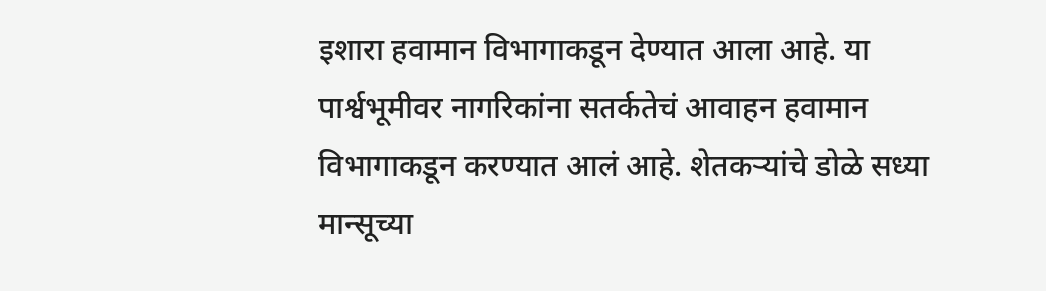इशारा हवामान विभागाकडून देण्यात आला आहे. या पार्श्वभूमीवर नागरिकांना सतर्कतेचं आवाहन हवामान विभागाकडून करण्यात आलं आहे. शेतकऱ्यांचे डोळे सध्या मान्सूच्या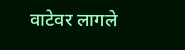वाटेवर लागले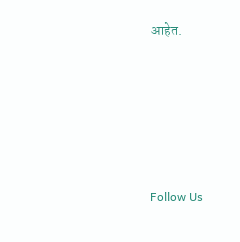आहेत.





Follow Us